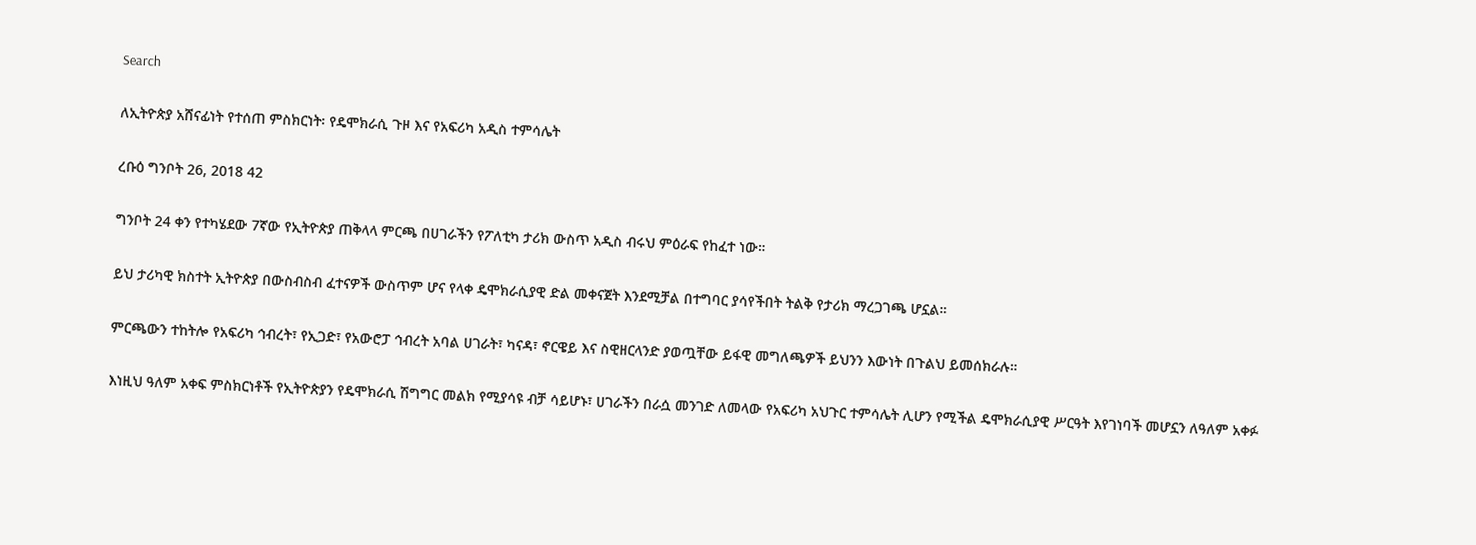Search

ለኢትዮጵያ አሸናፊነት የተሰጠ ምስክርነት፡ የዴሞክራሲ ጉዞ እና የአፍሪካ አዲስ ተምሳሌት

ረቡዕ ግንቦት 26, 2018 42

ግንቦት 24 ቀን የተካሄደው 7ኛው የኢትዮጵያ ጠቅላላ ምርጫ በሀገራችን የፖለቲካ ታሪክ ውስጥ አዲስ ብሩህ ምዕራፍ የከፈተ ነው።

ይህ ታሪካዊ ክስተት ኢትዮጵያ በውስብስብ ፈተናዎች ውስጥም ሆና የላቀ ዴሞክራሲያዊ ድል መቀናጀት እንደሚቻል በተግባር ያሳየችበት ትልቅ የታሪክ ማረጋገጫ ሆኗል።

ምርጫውን ተከትሎ የአፍሪካ ኅብረት፣ የኢጋድ፣ የአውሮፓ ኅብረት አባል ሀገራት፣ ካናዳ፣ ኖርዌይ እና ስዊዘርላንድ ያወጧቸው ይፋዊ መግለጫዎች ይህንን እውነት በጉልህ ይመሰክራሉ።

እነዚህ ዓለም አቀፍ ምስክርነቶች የኢትዮጵያን የዴሞክራሲ ሽግግር መልክ የሚያሳዩ ብቻ ሳይሆኑ፣ ሀገራችን በራሷ መንገድ ለመላው የአፍሪካ አህጉር ተምሳሌት ሊሆን የሚችል ዴሞክራሲያዊ ሥርዓት እየገነባች መሆኗን ለዓለም አቀፉ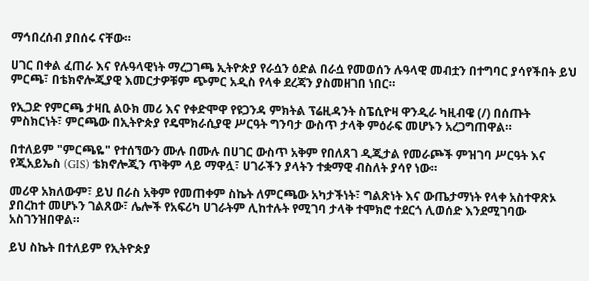ማኅበረሰብ ያበሰሩ ናቸው።

ሀገር በቀል ፈጠራ እና የሉዓላዊነት ማረጋገጫ ኢትዮጵያ የራሷን ዕድል በራሷ የመወሰን ሉዓላዊ መብቷን በተግባር ያሳየችበት ይህ ምርጫ፣ በቴክኖሎጂያዊ እመርታዎቹም ጭምር አዲስ የላቀ ደረጃን ያስመዘገበ ነበር።

የኢጋድ የምርጫ ታዛቢ ልዑክ መሪ እና የቀድሞዋ የዩጋንዳ ምክትል ፕሬዚዳንት ስፔሲዮዛ ዋንዲራ ካዚብዌ (/) በሰጡት ምስክርነት፣ ምርጫው በኢትዮጵያ የዴሞክራሲያዊ ሥርዓት ግንባታ ውስጥ ታላቅ ምዕራፍ መሆኑን አረጋግጠዋል።

በተለይም "ምርጫዬ" የተሰኘውን ሙሉ በሙሉ በሀገር ውስጥ አቅም የበለጸገ ዲጂታል የመራጮች ምዝገባ ሥርዓት እና የጂአይኤስ (GIS) ቴክኖሎጂን ጥቅም ላይ ማዋሏ፣ ሀገራችን ያላትን ተቋማዊ ብስለት ያሳየ ነው።

መሪዋ አክለውም፣ ይህ በራስ አቅም የመጠቀም ስኬት ለምርጫው አካታችነት፣ ግልጽነት እና ውጤታማነት የላቀ አስተዋጽኦ ያበረከተ መሆኑን ገልጸው፣ ሌሎች የአፍሪካ ሀገራትም ሊከተሉት የሚገባ ታላቅ ተሞክሮ ተደርጎ ሊወሰድ እንደሚገባው አስገንዝበዋል።

ይህ ስኬት በተለይም የኢትዮጵያ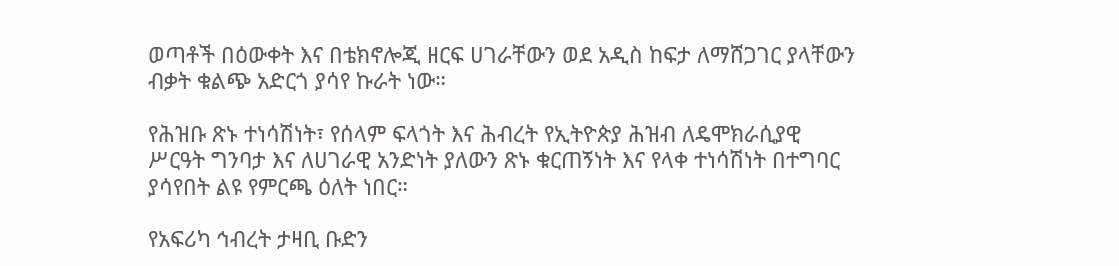ወጣቶች በዕውቀት እና በቴክኖሎጂ ዘርፍ ሀገራቸውን ወደ አዲስ ከፍታ ለማሸጋገር ያላቸውን ብቃት ቁልጭ አድርጎ ያሳየ ኩራት ነው።

የሕዝቡ ጽኑ ተነሳሽነት፣ የሰላም ፍላጎት እና ሕብረት የኢትዮጵያ ሕዝብ ለዴሞክራሲያዊ ሥርዓት ግንባታ እና ለሀገራዊ አንድነት ያለውን ጽኑ ቁርጠኝነት እና የላቀ ተነሳሽነት በተግባር ያሳየበት ልዩ የምርጫ ዕለት ነበር።

የአፍሪካ ኅብረት ታዛቢ ቡድን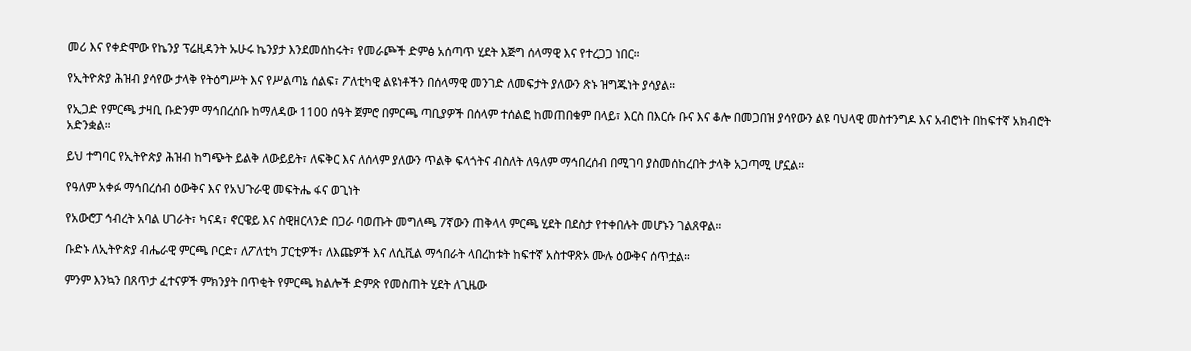መሪ እና የቀድሞው የኬንያ ፕሬዚዳንት ኡሁሩ ኬንያታ እንደመሰከሩት፣ የመራጮች ድምፅ አሰጣጥ ሂደት እጅግ ሰላማዊ እና የተረጋጋ ነበር።

የኢትዮጵያ ሕዝብ ያሳየው ታላቅ የትዕግሥት እና የሥልጣኔ ሰልፍ፣ ፖለቲካዊ ልዩነቶችን በሰላማዊ መንገድ ለመፍታት ያለውን ጽኑ ዝግጁነት ያሳያል።

የኢጋድ የምርጫ ታዛቢ ቡድንም ማኅበረሰቡ ከማለዳው 1100 ሰዓት ጀምሮ በምርጫ ጣቢያዎች በሰላም ተሰልፎ ከመጠበቁም በላይ፣ እርስ በእርሱ ቡና እና ቆሎ በመጋበዝ ያሳየውን ልዩ ባህላዊ መስተንግዶ እና አብሮነት በከፍተኛ አክብሮት አድንቋል።

ይህ ተግባር የኢትዮጵያ ሕዝብ ከግጭት ይልቅ ለውይይት፣ ለፍቅር እና ለሰላም ያለውን ጥልቅ ፍላጎትና ብስለት ለዓለም ማኅበረሰብ በሚገባ ያስመሰከረበት ታላቅ አጋጣሚ ሆኗል።

የዓለም አቀፉ ማኅበረሰብ ዕውቅና እና የአህጉራዊ መፍትሔ ፋና ወጊነት

የአውሮፓ ኅብረት አባል ሀገራት፣ ካናዳ፣ ኖርዌይ እና ስዊዘርላንድ በጋራ ባወጡት መግለጫ 7ኛውን ጠቅላላ ምርጫ ሂደት በደስታ የተቀበሉት መሆኑን ገልጸዋል።

ቡድኑ ለኢትዮጵያ ብሔራዊ ምርጫ ቦርድ፣ ለፖለቲካ ፓርቲዎች፣ ለእጩዎች እና ለሲቪል ማኅበራት ላበረከቱት ከፍተኛ አስተዋጽኦ ሙሉ ዕውቅና ሰጥቷል።

ምንም እንኳን በጸጥታ ፈተናዎች ምክንያት በጥቂት የምርጫ ክልሎች ድምጽ የመስጠት ሂደት ለጊዜው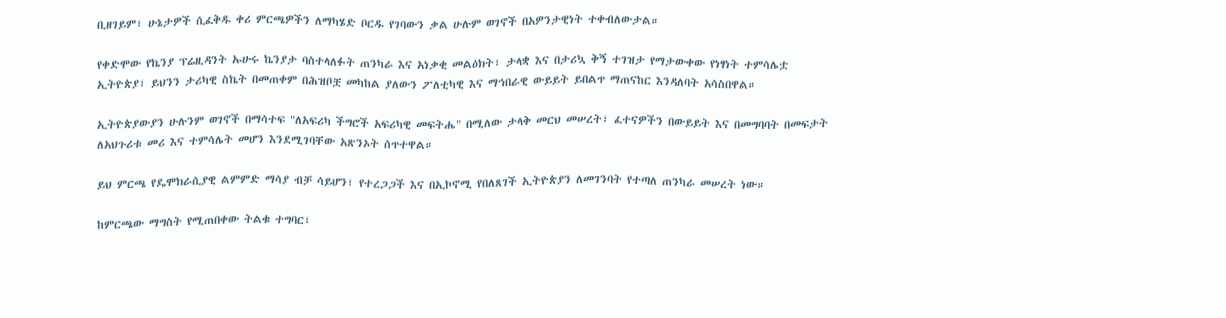ቢዘገይም፣ ሁኔታዎች ሲፈቅዱ ቀሪ ምርጫዎችን ለማካሄድ ቦርዱ የገባውን ቃል ሁሉም ወገኖች በአዎንታዊነት ተቀብለውታል።

የቀድሞው የኬንያ ፕሬዚዳንት ኡሁሩ ኬንያታ ባስተላለፉት ጠንካራ እና አነቃቂ መልዕክት፣ ታላቋ እና በታሪኳ ቅኝ ተገዝታ የማታውቀው የነፃነት ተምሳሌቷ ኢትዮጵያ፣ ይህንን ታሪካዊ ስኬት በመጠቀም በሕዝቦቿ መካከል ያለውን ፖለቲካዊ እና ማኅበራዊ ውይይት ይበልጥ ማጠናከር እንዳለባት አሳስበዋል።

ኢትዮጵያውያን ሁሉንም ወገኖች በማሳተፍ "ለአፍሪካ ችግሮች አፍሪካዊ መፍትሔ" በሚለው ታላቅ መርህ መሠረት፣ ፈተናዎችን በውይይት እና በመግባባት በመፍታት ለአህጉሪቱ መሪ እና ተምሳሌት መሆን እንደሚገባቸው አጽንኦት ሰጥተዋል።

ይህ ምርጫ የዴሞክራሲያዊ ልምምድ ማሳያ ብቻ ሳይሆን፣ የተረጋጋች እና በኢኮኖሚ የበለጸገች ኢትዮጵያን ለመገንባት የተጣለ ጠንካራ መሠረት ነው።

ከምርጫው ማግስት የሚጠበቀው ትልቁ ተግባር፣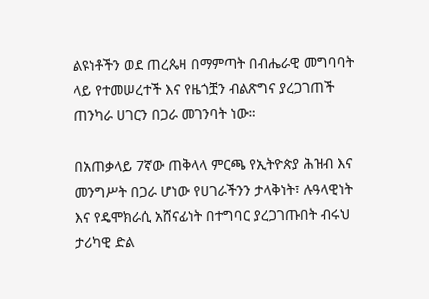ልዩነቶችን ወደ ጠረጴዛ በማምጣት በብሔራዊ መግባባት ላይ የተመሠረተች እና የዜጎቿን ብልጽግና ያረጋገጠች ጠንካራ ሀገርን በጋራ መገንባት ነው።

በአጠቃላይ 7ኛው ጠቅላላ ምርጫ የኢትዮጵያ ሕዝብ እና መንግሥት በጋራ ሆነው የሀገራችንን ታላቅነት፣ ሉዓላዊነት እና የዴሞክራሲ አሸናፊነት በተግባር ያረጋገጡበት ብሩህ ታሪካዊ ድል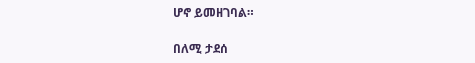ሆኖ ይመዘገባል።

በለሚ ታደሰ